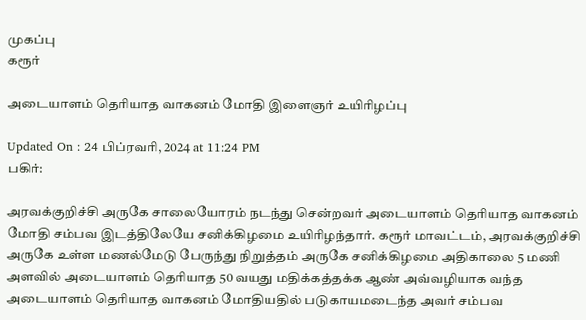முகப்பு
கரூர்

அடையாளம் தெரியாத வாகனம் மோதி இளைஞர் உயிரிழப்பு

Updated On : 24 பிப்ரவரி, 2024 at 11:24 PM
பகிர்:

அரவக்குறிச்சி அருகே சாலையோரம் நடந்து சென்றவர் அடையாளம் தெரியாத வாகனம் மோதி சம்பவ இடத்திலேயே சனிக்கிழமை உயிரிழந்தார். கரூர் மாவட்டம், அரவக்குறிச்சி அருகே உள்ள மணல்மேடு பேருந்து நிறுத்தம் அருகே சனிக்கிழமை அதிகாலை 5 மணி அளவில் அடையாளம் தெரியாத 50 வயது மதிக்கத்தக்க ஆண் அவ்வழியாக வந்த அடையாளம் தெரியாத வாகனம் மோதியதில் படுகாயமடைந்த அவர் சம்பவ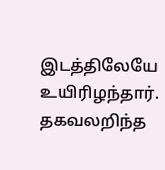இடத்திலேயே உயிரிழந்தார். தகவலறிந்த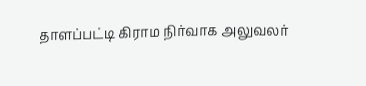தாளப்பட்டி கிராம நிர்வாக அலுவலர்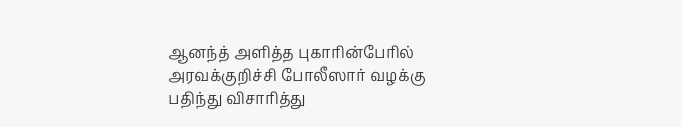ஆனந்த் அளித்த புகாரின்பேரில் அரவக்குறிச்சி போலீஸார் வழக்கு பதிந்து விசாரித்து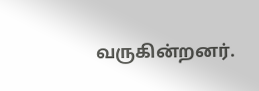வருகின்றனர்.